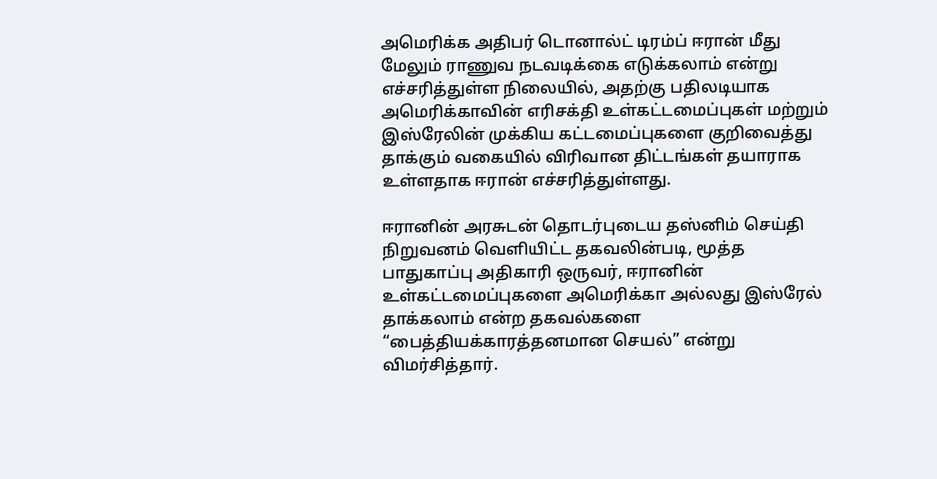அமெரிக்க அதிபர் டொனால்ட் டிரம்ப் ஈரான் மீது மேலும் ராணுவ நடவடிக்கை எடுக்கலாம் என்று எச்சரித்துள்ள நிலையில், அதற்கு பதிலடியாக அமெரிக்காவின் எரிசக்தி உள்கட்டமைப்புகள் மற்றும் இஸ்ரேலின் முக்கிய கட்டமைப்புகளை குறிவைத்து தாக்கும் வகையில் விரிவான திட்டங்கள் தயாராக உள்ளதாக ஈரான் எச்சரித்துள்ளது.

ஈரானின் அரசுடன் தொடர்புடைய தஸ்னிம் செய்தி நிறுவனம் வெளியிட்ட தகவலின்படி, மூத்த பாதுகாப்பு அதிகாரி ஒருவர், ஈரானின் உள்கட்டமைப்புகளை அமெரிக்கா அல்லது இஸ்ரேல் தாக்கலாம் என்ற தகவல்களை “பைத்தியக்காரத்தனமான செயல்” என்று விமர்சித்தார்.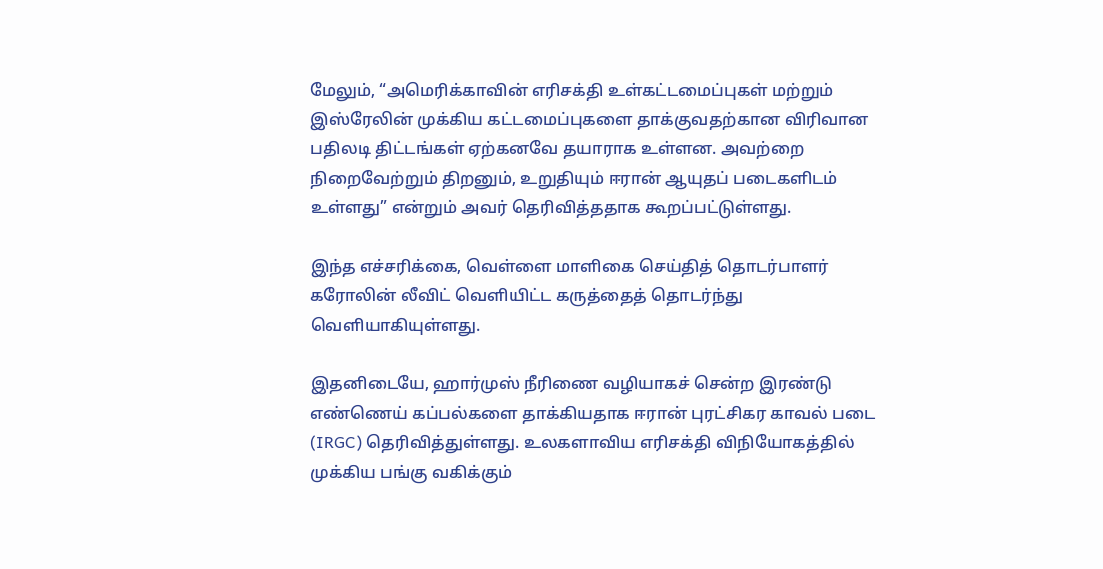மேலும், “அமெரிக்காவின் எரிசக்தி உள்கட்டமைப்புகள் மற்றும் இஸ்ரேலின் முக்கிய கட்டமைப்புகளை தாக்குவதற்கான விரிவான பதிலடி திட்டங்கள் ஏற்கனவே தயாராக உள்ளன. அவற்றை நிறைவேற்றும் திறனும், உறுதியும் ஈரான் ஆயுதப் படைகளிடம் உள்ளது” என்றும் அவர் தெரிவித்ததாக கூறப்பட்டுள்ளது.

இந்த எச்சரிக்கை, வெள்ளை மாளிகை செய்தித் தொடர்பாளர் கரோலின் லீவிட் வெளியிட்ட கருத்தைத் தொடர்ந்து வெளியாகியுள்ளது.

இதனிடையே, ஹார்முஸ் நீரிணை வழியாகச் சென்ற இரண்டு எண்ணெய் கப்பல்களை தாக்கியதாக ஈரான் புரட்சிகர காவல் படை (IRGC) தெரிவித்துள்ளது. உலகளாவிய எரிசக்தி விநியோகத்தில் முக்கிய பங்கு வகிக்கும்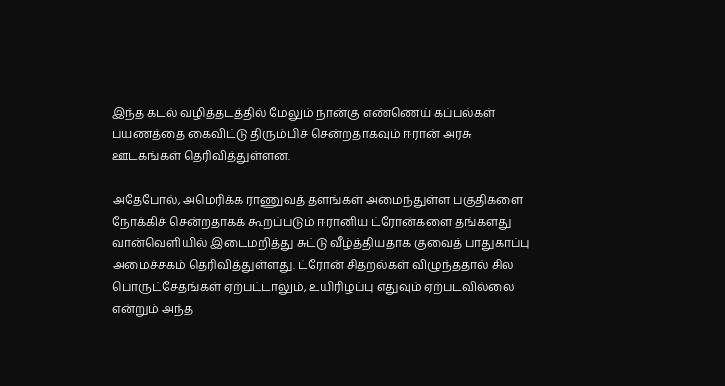இந்த கடல் வழித்தடத்தில் மேலும் நான்கு எண்ணெய் கப்பல்கள் பயணத்தை கைவிட்டு திரும்பிச் சென்றதாகவும் ஈரான் அரசு ஊடகங்கள் தெரிவித்துள்ளன.

அதேபோல், அமெரிக்க ராணுவத் தளங்கள் அமைந்துள்ள பகுதிகளை நோக்கிச் சென்றதாகக் கூறப்படும் ஈரானிய ட்ரோன்களை தங்களது வான்வெளியில் இடைமறித்து சுட்டு வீழ்த்தியதாக குவைத் பாதுகாப்பு அமைச்சகம் தெரிவித்துள்ளது. ட்ரோன் சிதறல்கள் விழுந்ததால் சில பொருட்சேதங்கள் ஏற்பட்டாலும், உயிரிழப்பு எதுவும் ஏற்படவில்லை என்றும் அந்த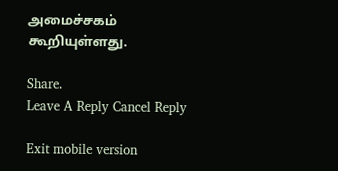அமைச்சகம் கூறியுள்ளது.

Share.
Leave A Reply Cancel Reply

Exit mobile version